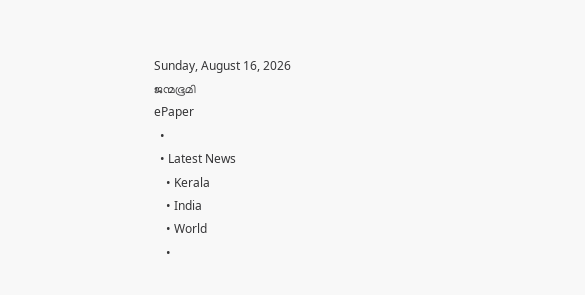Sunday, August 16, 2026
ജന്മഭൂമി
ePaper
  •
  • Latest News
    • Kerala
    • India
    • World
    •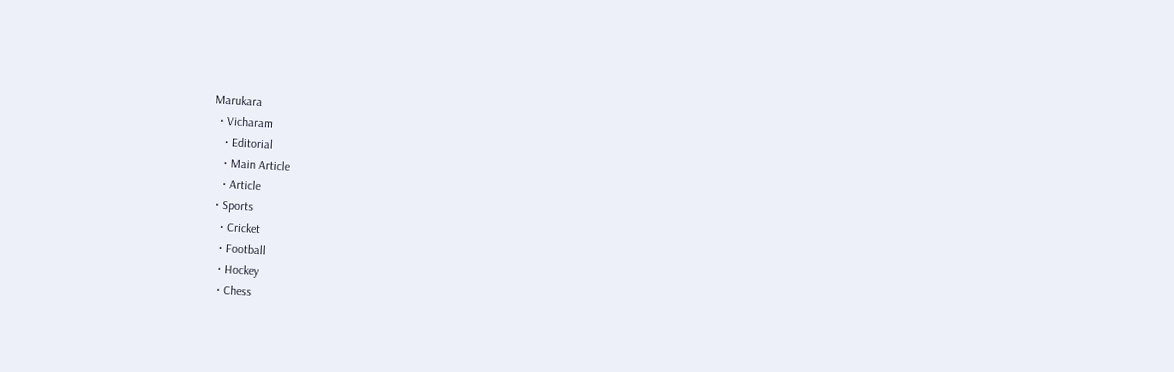Marukara
  • Vicharam
    • Editorial
    • Main Article
    • Article
  • Sports
    • Cricket
    • Football
    • Hockey
    • Chess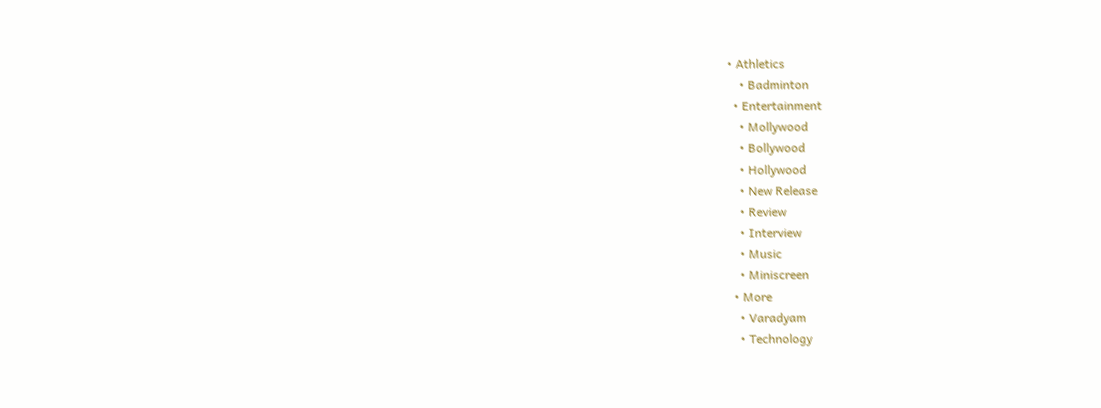• Athletics
    • Badminton
  • Entertainment
    • Mollywood
    • Bollywood
    • Hollywood
    • New Release
    • Review
    • Interview
    • Music
    • Miniscreen
  • More
    • Varadyam
    • Technology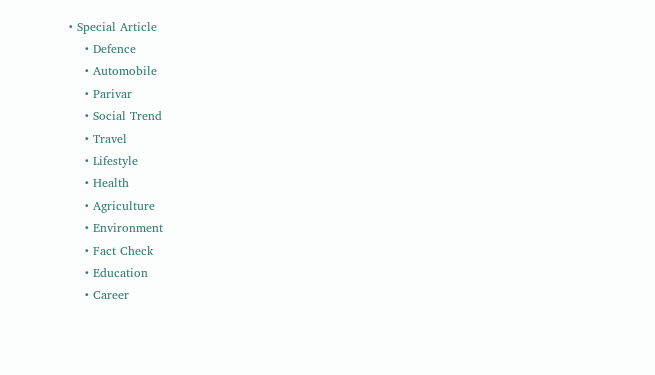• Special Article
    • Defence
    • Automobile
    • Parivar
    • Social Trend
    • Travel
    • Lifestyle
    • Health
    • Agriculture
    • Environment
    • Fact Check
    • Education
    • Career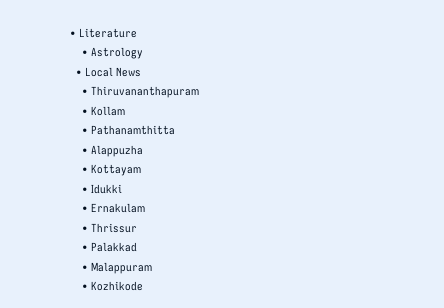• Literature
    • Astrology
  • Local News
    • Thiruvananthapuram
    • Kollam
    • Pathanamthitta
    • Alappuzha
    • Kottayam
    • Idukki
    • Ernakulam
    • Thrissur
    • Palakkad
    • Malappuram
    • Kozhikode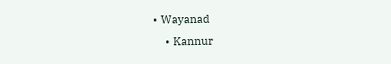• Wayanad
    • Kannur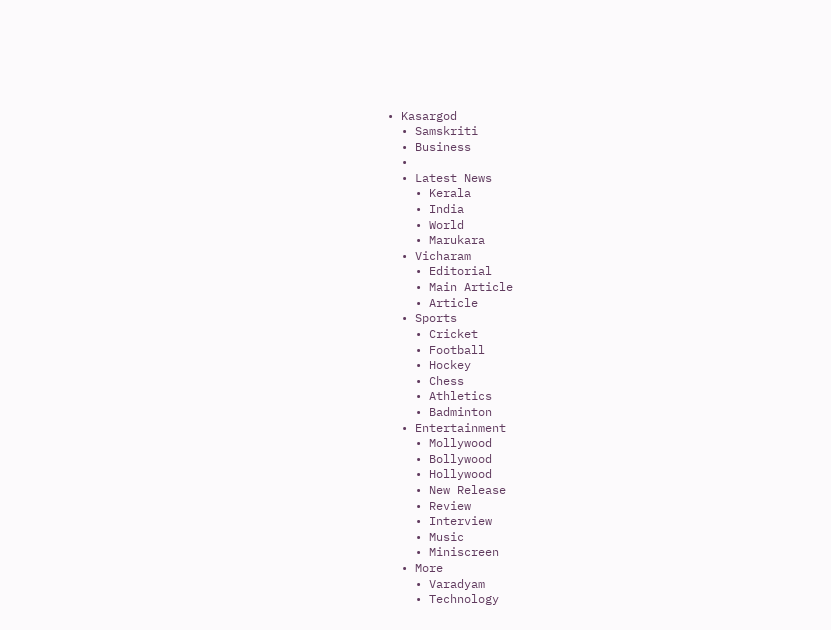• Kasargod
  • Samskriti
  • Business
  •
  • Latest News
    • Kerala
    • India
    • World
    • Marukara
  • Vicharam
    • Editorial
    • Main Article
    • Article
  • Sports
    • Cricket
    • Football
    • Hockey
    • Chess
    • Athletics
    • Badminton
  • Entertainment
    • Mollywood
    • Bollywood
    • Hollywood
    • New Release
    • Review
    • Interview
    • Music
    • Miniscreen
  • More
    • Varadyam
    • Technology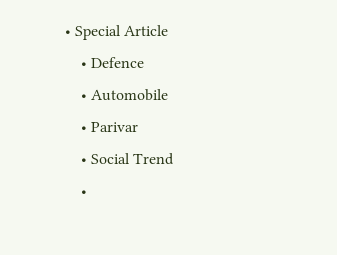• Special Article
    • Defence
    • Automobile
    • Parivar
    • Social Trend
    •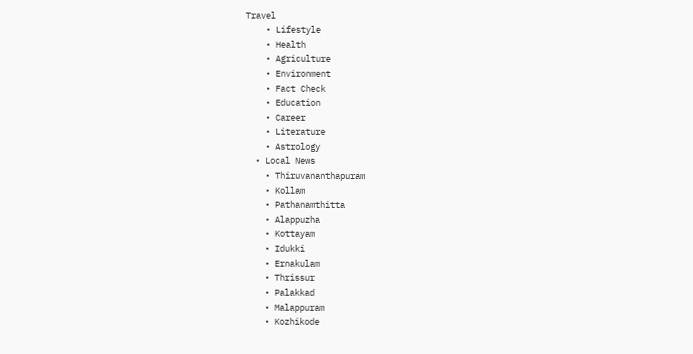Travel
    • Lifestyle
    • Health
    • Agriculture
    • Environment
    • Fact Check
    • Education
    • Career
    • Literature
    • Astrology
  • Local News
    • Thiruvananthapuram
    • Kollam
    • Pathanamthitta
    • Alappuzha
    • Kottayam
    • Idukki
    • Ernakulam
    • Thrissur
    • Palakkad
    • Malappuram
    • Kozhikode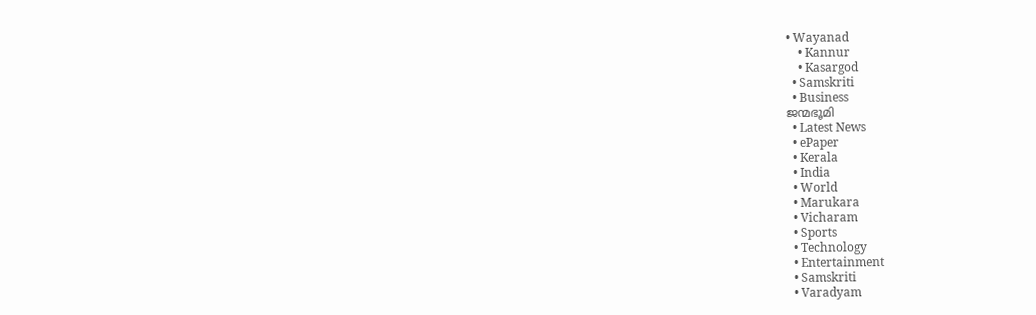• Wayanad
    • Kannur
    • Kasargod
  • Samskriti
  • Business
ജന്മഭൂമി
  • Latest News
  • ePaper
  • Kerala
  • India
  • World
  • Marukara
  • Vicharam
  • Sports
  • Technology
  • Entertainment
  • Samskriti
  • Varadyam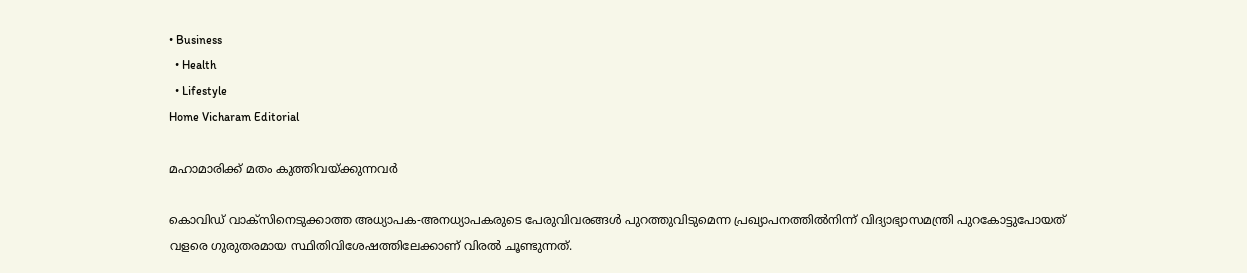• Business
  • Health
  • Lifestyle
Home Vicharam Editorial

മഹാമാരിക്ക് മതം കുത്തിവയ്‌ക്കുന്നവര്‍

കൊവിഡ് വാക്‌സിനെടുക്കാത്ത അധ്യാപക-അനധ്യാപകരുടെ പേരുവിവരങ്ങള്‍ പുറത്തുവിടുമെന്ന പ്രഖ്യാപനത്തില്‍നിന്ന് വിദ്യാഭ്യാസമന്ത്രി പുറകോട്ടുപോയത് വളരെ ഗുരുതരമായ സ്ഥിതിവിശേഷത്തിലേക്കാണ് വിരല്‍ ചൂണ്ടുന്നത്.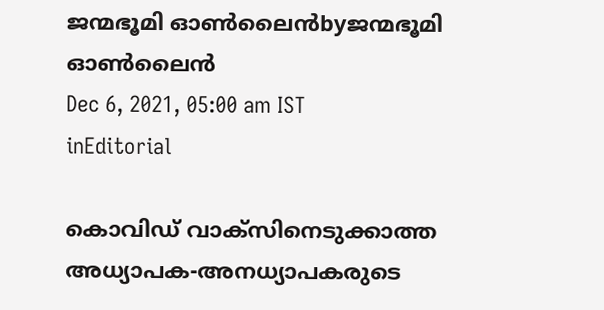ജന്മഭൂമി ഓണ്‍ലൈന്‍byജന്മഭൂമി ഓണ്‍ലൈന്‍
Dec 6, 2021, 05:00 am IST
inEditorial

കൊവിഡ് വാക്‌സിനെടുക്കാത്ത അധ്യാപക-അനധ്യാപകരുടെ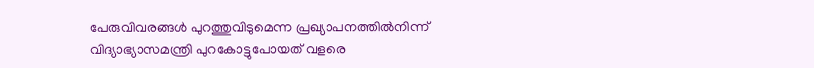പേരുവിവരങ്ങള്‍ പുറത്തുവിടുമെന്ന പ്രഖ്യാപനത്തില്‍നിന്ന് വിദ്യാഭ്യാസമന്ത്രി പുറകോട്ടുപോയത് വളരെ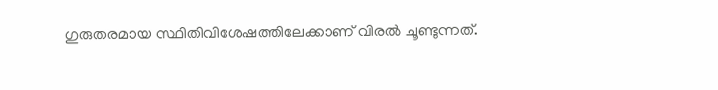ഗുരുതരമായ സ്ഥിതിവിശേഷത്തിലേക്കാണ് വിരല്‍ ചൂണ്ടുന്നത്.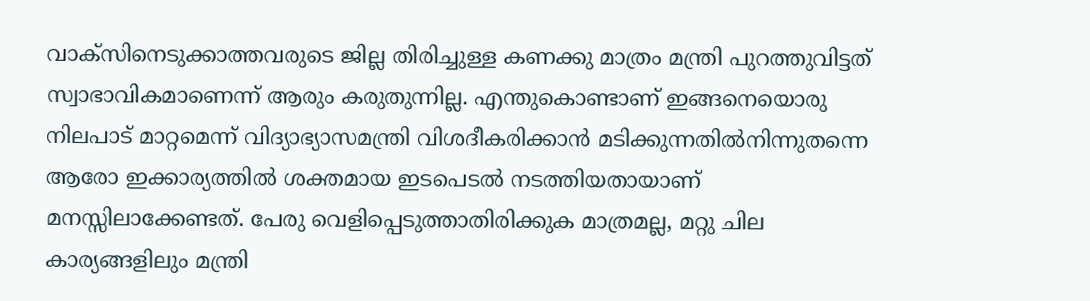വാക്‌സിനെടുക്കാത്തവരുടെ ജില്ല തിരിച്ചുള്ള കണക്കു മാത്രം മന്ത്രി പുറത്തുവിട്ടത് സ്വാഭാവികമാണെന്ന് ആരും കരുതുന്നില്ല. എന്തുകൊണ്ടാണ് ഇങ്ങനെയൊരു നിലപാട് മാറ്റമെന്ന് വിദ്യാഭ്യാസമന്ത്രി വിശദീകരിക്കാന്‍ മടിക്കുന്നതില്‍നിന്നുതന്നെ ആരോ ഇക്കാര്യത്തില്‍ ശക്തമായ ഇടപെടല്‍ നടത്തിയതായാണ് മനസ്സിലാക്കേണ്ടത്. പേരു വെളിപ്പെടുത്താതിരിക്കുക മാത്രമല്ല, മറ്റു ചില കാര്യങ്ങളിലും മന്ത്രി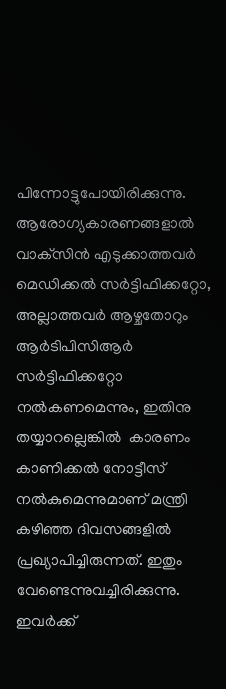പിന്നോട്ടുപോയിരിക്കുന്നു. ആരോഗ്യകാരണങ്ങളാല്‍ വാക്‌സിന്‍ എടുക്കാത്തവര്‍ മെഡിക്കല്‍ സര്‍ട്ടിഫിക്കറ്റോ, അല്ലാത്തവര്‍ ആഴ്ചതോറും ആര്‍ടിപിസിആര്‍ സര്‍ട്ടിഫിക്കറ്റോ നല്‍കണമെന്നും, ഇതിനു തയ്യാറല്ലെങ്കില്‍  കാരണം കാണിക്കല്‍ നോട്ടീസ് നല്‍കുമെന്നുമാണ് മന്ത്രി കഴിഞ്ഞ ദിവസങ്ങളില്‍ പ്രഖ്യാപിച്ചിരുന്നത്. ഇതും വേണ്ടെന്നുവച്ചിരിക്കുന്നു. ഇവര്‍ക്ക്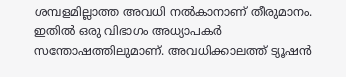ശമ്പളമില്ലാത്ത അവധി നല്‍കാനാണ് തീരുമാനം. ഇതില്‍ ഒരു വിഭാഗം അധ്യാപകര്‍ സന്തോഷത്തിലുമാണ്. അവധിക്കാലത്ത് ട്യൂഷന്‍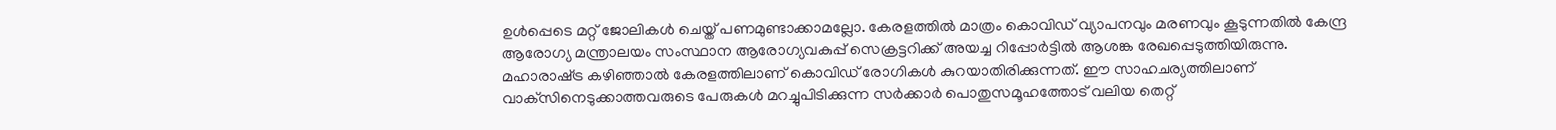ഉള്‍പ്പെടെ മറ്റ് ജോലികള്‍ ചെയ്ത് പണമുണ്ടാക്കാമല്ലോ. കേരളത്തില്‍ മാത്രം കൊവിഡ് വ്യാപനവും മരണവും കൂടുന്നതില്‍ കേന്ദ്ര ആരോഗ്യ മന്ത്രാലയം സംസ്ഥാന ആരോഗ്യവകുപ്പ് സെക്രട്ടറിക്ക് അയച്ച റിപ്പോര്‍ട്ടില്‍ ആശങ്ക രേഖപ്പെടുത്തിയിരുന്നു. മഹാരാഷ്‌ട്ര കഴിഞ്ഞാല്‍ കേരളത്തിലാണ് കൊവിഡ് രോഗികള്‍ കുറയാതിരിക്കുന്നത്. ഈ സാഹചര്യത്തിലാണ് വാക്‌സിനെടുക്കാത്തവരുടെ പേരുകള്‍ മറച്ചുപിടിക്കുന്ന സര്‍ക്കാര്‍ പൊതുസമൂഹത്തോട് വലിയ തെറ്റ്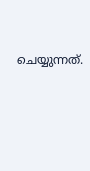ചെയ്യുന്നത്.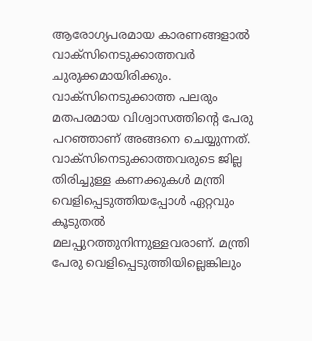ആരോഗ്യപരമായ കാരണങ്ങളാല്‍ വാക്‌സിനെടുക്കാത്തവര്‍ ചുരുക്കമായിരിക്കും. വാക്‌സിനെടുക്കാത്ത പലരും മതപരമായ വിശ്വാസത്തിന്റെ പേരു പറഞ്ഞാണ് അങ്ങനെ ചെയ്യുന്നത്. വാക്‌സിനെടുക്കാത്തവരുടെ ജില്ല തിരിച്ചുള്ള കണക്കുകള്‍ മന്ത്രി വെളിപ്പെടുത്തിയപ്പോള്‍ ഏറ്റവും കൂടുതല്‍ മലപ്പുറത്തുനിന്നുള്ളവരാണ്. മന്ത്രി പേരു വെളിപ്പെടുത്തിയില്ലെങ്കിലും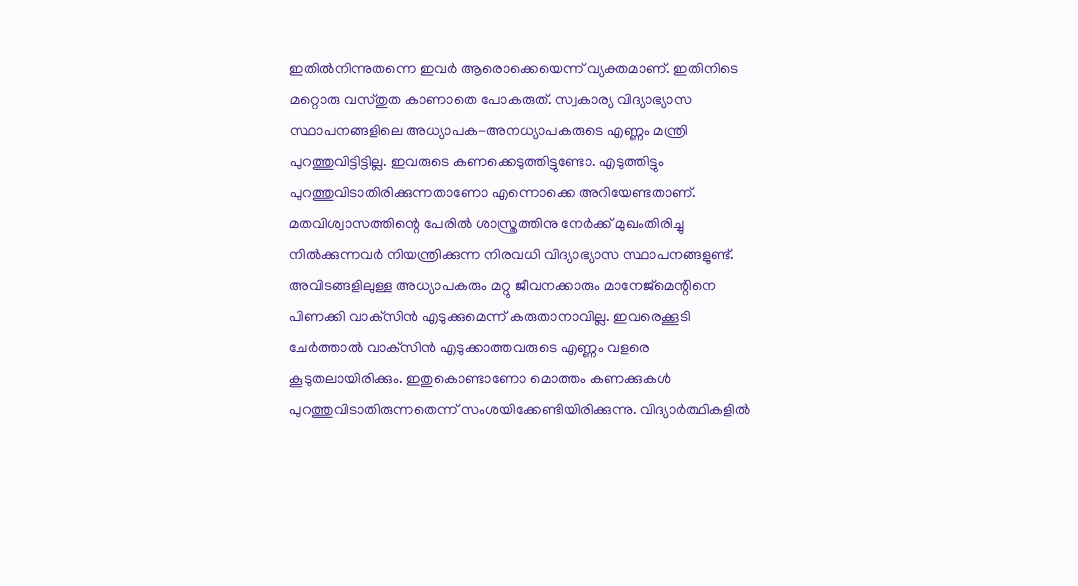ഇതില്‍നിന്നുതന്നെ ഇവര്‍ ആരൊക്കെയെന്ന് വ്യക്തമാണ്. ഇതിനിടെ മറ്റൊരു വസ്തുത കാണാതെ പോകരുത്. സ്വകാര്യ വിദ്യാഭ്യാസ സ്ഥാപനങ്ങളിലെ അധ്യാപക-അനധ്യാപകരുടെ എണ്ണം മന്ത്രി പുറത്തുവിട്ടിട്ടില്ല. ഇവരുടെ കണക്കെടുത്തിട്ടുണ്ടോ. എടുത്തിട്ടും പുറത്തുവിടാതിരിക്കുന്നതാണോ എന്നൊക്കെ അറിയേണ്ടതാണ്. മതവിശ്വാസത്തിന്റെ പേരില്‍ ശാസ്ത്രത്തിനു നേര്‍ക്ക് മുഖംതിരിച്ചു നില്‍ക്കുന്നവര്‍ നിയന്ത്രിക്കുന്ന നിരവധി വിദ്യാഭ്യാസ സ്ഥാപനങ്ങളുണ്ട്. അവിടങ്ങളിലുള്ള അധ്യാപകരും മറ്റു ജീവനക്കാരും മാനേജ്‌മെന്റിനെ പിണക്കി വാക്‌സിന്‍ എടുക്കുമെന്ന് കരുതാനാവില്ല. ഇവരെക്കൂടി ചേര്‍ത്താല്‍ വാക്‌സിന്‍ എടുക്കാത്തവരുടെ എണ്ണം വളരെ കൂടുതലായിരിക്കും. ഇതുകൊണ്ടാണോ മൊത്തം കണക്കുകള്‍ പുറത്തുവിടാതിരുന്നതെന്ന് സംശയിക്കേണ്ടിയിരിക്കുന്നു. വിദ്യാര്‍ത്ഥികളില്‍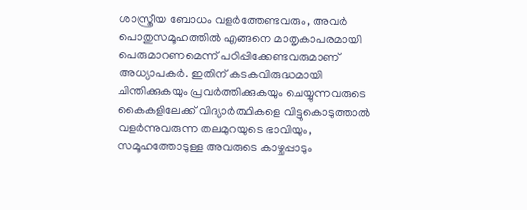ശാസ്ത്രീയ ബോധം വളര്‍ത്തേണ്ടവരും, അവര്‍ പൊതുസമൂഹത്തില്‍ എങ്ങനെ മാതൃകാപരമായി പെരുമാറണമെന്ന് പഠിപ്പിക്കേണ്ടവരുമാണ് അധ്യാപകര്‍. ഇതിന് കടകവിരുദ്ധമായി ചിന്തിക്കുകയും പ്രവര്‍ത്തിക്കുകയും ചെയ്യുന്നവരുടെ കൈകളിലേക്ക് വിദ്യാര്‍ത്ഥികളെ വിട്ടുകൊടുത്താല്‍ വളര്‍ന്നുവരുന്ന തലമുറയുടെ ഭാവിയും, സമൂഹത്തോടുള്ള അവരുടെ കാഴ്ചപ്പാടും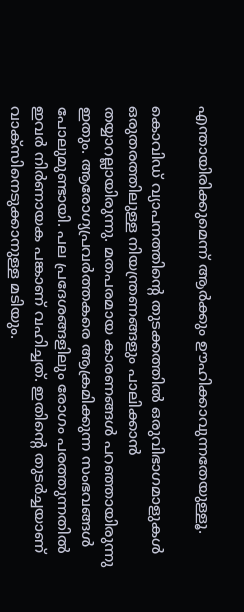എന്തായിരിക്കുമെന്ന് ആര്‍ക്കും ഊഹിക്കാവുന്നതേയുള്ളൂ.

കൊവിഡ് വ്യാപനത്തിന്റെ തുടക്കത്തില്‍ ഒരുവിഭാഗമാളുകള്‍ ഒരുതരത്തിലുള്ള നിയന്ത്രണങ്ങളും പാലിക്കാന്‍ തയ്യാറല്ലായിരുന്നു. മതപരമായ കാരണങ്ങള്‍ പറഞ്ഞായിരുന്നു ഇതും. ആരോഗ്യപ്രവര്‍ത്തകരെ ആക്രമിക്കുന്ന സംഭവങ്ങള്‍ പോലുമുണ്ടായി. പല പ്രദേശങ്ങളിലും രോഗം പരത്തുന്നതില്‍ ഇവര്‍ നിര്‍ണായക പങ്കാണ് വഹിച്ചത്. ഇതിന്റെ തുടര്‍ച്ചയാണ് വാക്‌സിനെടുക്കാനുള്ള മടിയും.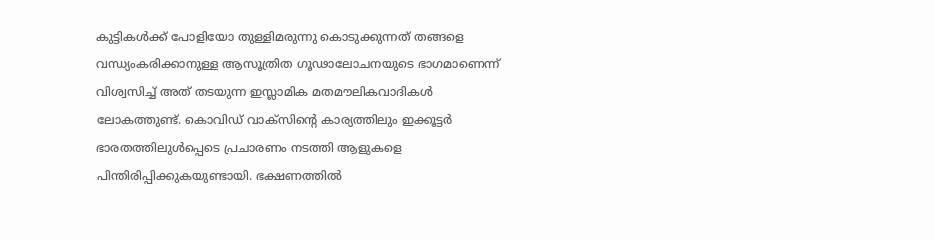കുട്ടികള്‍ക്ക് പോളിയോ തുള്ളിമരുന്നു കൊടുക്കുന്നത് തങ്ങളെ വന്ധ്യംകരിക്കാനുള്ള ആസൂത്രിത ഗൂഢാലോചനയുടെ ഭാഗമാണെന്ന് വിശ്വസിച്ച് അത് തടയുന്ന ഇസ്ലാമിക മതമൗലികവാദികള്‍ ലോകത്തുണ്ട്. കൊവിഡ് വാക്‌സിന്റെ കാര്യത്തിലും ഇക്കൂട്ടര്‍ ഭാരതത്തിലുള്‍പ്പെടെ പ്രചാരണം നടത്തി ആളുകളെ പിന്തിരിപ്പിക്കുകയുണ്ടായി. ഭക്ഷണത്തില്‍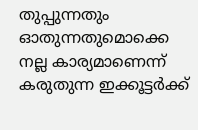തുപ്പുന്നതും ഓതുന്നതുമൊക്കെ നല്ല കാര്യമാണെന്ന് കരുതുന്ന ഇക്കൂട്ടര്‍ക്ക്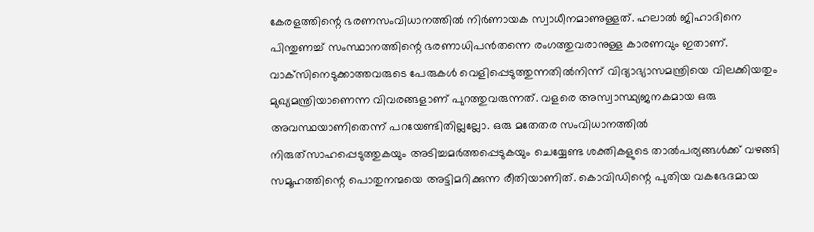കേരളത്തിന്റെ ഭരണസംവിധാനത്തില്‍ നിര്‍ണായക സ്വാധീനമാണുള്ളത്. ഹലാല്‍ ജിഹാദിനെ പിന്തുണച്ച് സംസ്ഥാനത്തിന്റെ ഭരണാധിപന്‍തന്നെ രംഗത്തുവരാനുള്ള കാരണവും ഇതാണ്. വാക്‌സിനെടുക്കാത്തവരുടെ പേരുകള്‍ വെളിപ്പെടുത്തുന്നതില്‍നിന്ന് വിദ്യാഭ്യാസമന്ത്രിയെ വിലക്കിയതും മുഖ്യമന്ത്രിയാണെന്ന വിവരങ്ങളാണ് പുറത്തുവരുന്നത്. വളരെ അസ്വാസ്ഥ്യജനകമായ ഒരു അവസ്ഥയാണിതെന്ന് പറയേണ്ടിതില്ലല്ലോ. ഒരു മതേതര സംവിധാനത്തില്‍ നിരുത്‌സാഹപ്പെടുത്തുകയും അടിച്ചമര്‍ത്തപ്പെടുകയും ചെയ്യേണ്ട ശക്തികളുടെ താല്‍പര്യങ്ങള്‍ക്ക് വഴങ്ങി സമൂഹത്തിന്റെ പൊതുനന്മയെ അട്ടിമറിക്കുന്ന രീതിയാണിത്. കൊവിഡിന്റെ പുതിയ വകഭേദമായ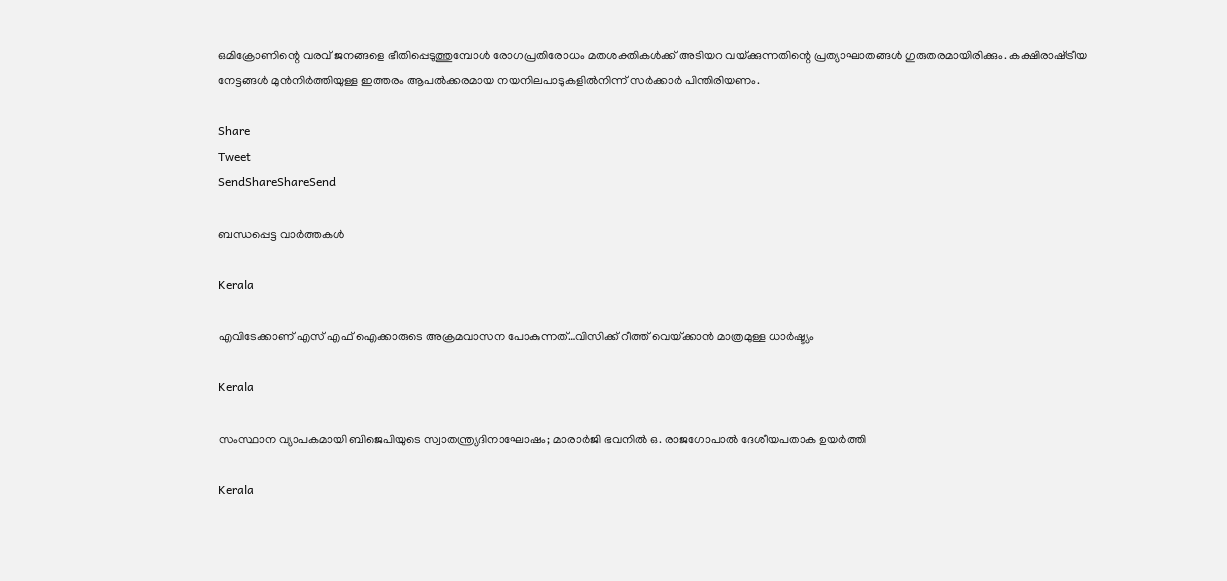ഒമിക്രോണിന്റെ വരവ് ജനങ്ങളെ ഭീതിപ്പെടുത്തുമ്പോള്‍ രോഗപ്രതിരോധം മതശക്തികള്‍ക്ക് അടിയറ വയ്‌ക്കുന്നതിന്റെ പ്രത്യാഘാതങ്ങള്‍ ഗുരുതരമായിരിക്കും. കക്ഷിരാഷ്‌ട്രീയ നേട്ടങ്ങള്‍ മുന്‍നിര്‍ത്തിയുള്ള ഇത്തരം ആപല്‍ക്കരമായ നയനിലപാടുകളില്‍നിന്ന് സര്‍ക്കാര്‍ പിന്തിരിയണം.

Share
Tweet
SendShareShareSend

ബന്ധപ്പെട്ട വാര്‍ത്തകള്‍

Kerala

എവിടേക്കാണ് എസ് എഫ് ഐക്കാരുടെ അക്രമവാസന പോകുന്നത്…വിസിക്ക് റീത്ത് വെയ്‌ക്കാന്‍ മാത്രമുള്ള ധാര്‍ഷ്ട്യം

Kerala

സംസ്ഥാന വ്യാപകമായി ബിജെപിയുടെ സ്വാതന്ത്ര്യദിനാഘോഷം; മാരാർജി ഭവനിൽ ഒ. രാജഗോപാൽ ദേശീയപതാക ഉയർത്തി

Kerala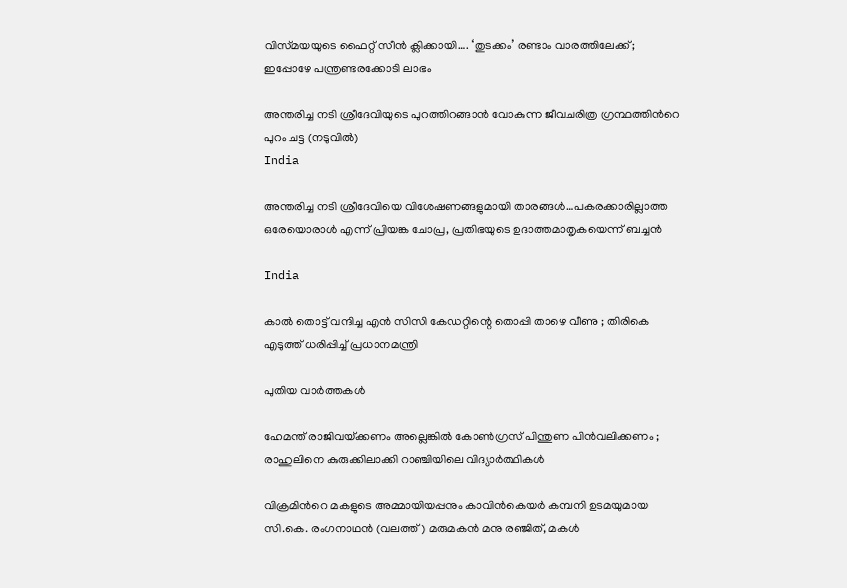വിസ്‍മയയുടെ ഫൈറ്റ് സീന്‍ ക്ലിക്കായി…. ‘തുടക്കം’ രണ്ടാം വാരത്തിലേക്ക്; ഇപ്പോഴേ പന്ത്രണ്ടരക്കോടി ലാഭം

അന്തരിച്ച നടി ശ്രീദേവിയുടെ പുറത്തിറങ്ങാന്‍ വോകുന്ന ജീവചരിത്ര ഗ്രന്ഥത്തിന്‍റെ പുറം ചട്ട (നടുവില്‍)
India

അന്തരിച്ച നടി ശ്രീദേവിയെ വിശേഷണങ്ങളുമായി താരങ്ങള്‍…പകരക്കാരില്ലാത്ത ഒരേയൊരാള്‍ എന്ന് പ്രിയങ്ക ചോപ്ര, പ്രതിഭയുടെ ഉദാത്തമാതൃകയെന്ന് ബച്ചന്‍

India

കാൽ തൊട്ട് വന്ദിച്ച എൻ സിസി കേഡറ്റിന്റെ തൊപ്പി താഴെ വീണു ; തിരികെ എടുത്ത് ധരിപ്പിച്ച് പ്രധാനമന്ത്രി

പുതിയ വാര്‍ത്തകള്‍

ഹേമന്ത് രാജിവയ്‌ക്കണം അല്ലെങ്കിൽ കോൺഗ്രസ് പിന്തുണ പിൻവലിക്കണം ; രാഹുലിനെ കുരുക്കിലാക്കി റാഞ്ചിയിലെ വിദ്യാർത്ഥികൾ

വിക്രമിന്‍റെ മകളുടെ അമ്മായിയപ്പനും കാവിന്‍കെയര്‍ കമ്പനി ഉടമയുമായ സി.കെ. രംഗനാഥന്‍ (വലത്ത്) മരുമകന്‍ മനു രഞ്ജിത്, മകള്‍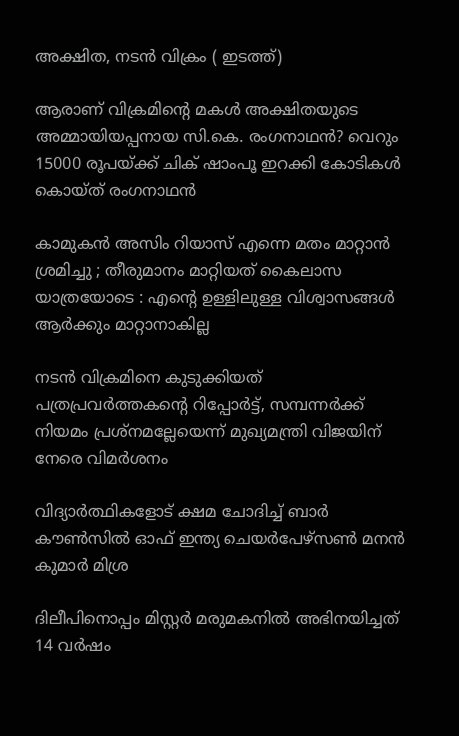അക്ഷിത, നടന്‍ വിക്രം ( ഇടത്ത്)

ആരാണ് വിക്രമിന്റെ മകള്‍ അക്ഷിതയുടെ അമ്മായിയപ്പനായ സി.കെ. രംഗനാഥന്‍? വെറും 15000 രൂപയ്‌ക്ക് ചിക് ഷാംപൂ ഇറക്കി കോടികള്‍ കൊയ്ത് രംഗനാഥന്‍

കാമുകൻ അസിം റിയാസ് എന്നെ മതം മാറ്റാൻ ശ്രമിച്ചു ; തീരുമാനം മാറ്റിയത് കൈലാസ  യാത്രയോടെ : എന്റെ ഉള്ളിലുള്ള വിശ്വാസങ്ങൾ ആർക്കും മാറ്റാനാകില്ല

നടന്‍ വിക്രമിനെ കുടുക്കിയത് പത്രപ്രവര്‍ത്തകന്റെ റിപ്പോര്‍ട്ട്, സമ്പന്നര്‍ക്ക് നിയമം പ്രശ്നമല്ലേയെന്ന് മുഖ്യമന്ത്രി വിജയിന് നേരെ വിമര്‍ശനം

വിദ്യാര്‍ത്ഥികളോട് ക്ഷമ ചോദിച്ച് ബാര്‍ കൗണ്‍സില്‍ ഓഫ് ഇന്ത്യ ചെയര്‍പേഴ്സണ്‍ മനന്‍ കുമാര്‍ മിശ്ര

ദിലീപിനൊപ്പം മിസ്റ്റര്‍ മരുമകനില്‍ അഭിനയിച്ചത് 14 വര്‍ഷം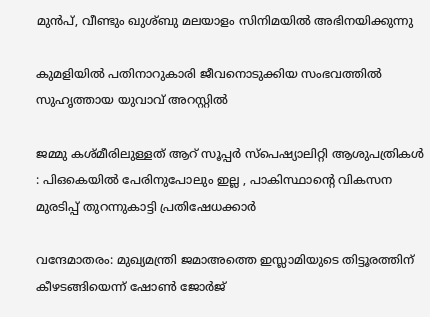മുന്‍പ്, വീണ്ടും ഖുശ്ബു മലയാളം സിനിമയില്‍ അഭിനയിക്കുന്നു

കുമളിയില്‍ പതിനാറുകാരി ജീവനൊടുക്കിയ സംഭവത്തില്‍ സുഹൃത്തായ യുവാവ് അറസ്റ്റില്‍

ജമ്മു കശ്മീരിലുള്ളത് ആറ് സൂപ്പർ സ്പെഷ്യാലിറ്റി ആശുപത്രികൾ : പിഒകെയിൽ പേരിനുപോലും ഇല്ല , പാകിസ്ഥാന്റെ വികസന മുരടിപ്പ് തുറന്നുകാട്ടി പ്രതിഷേധക്കാർ

വന്ദേമാതരം: മുഖ്യമന്ത്രി ജമാഅത്തെ ഇസ്ലാമിയുടെ തിട്ടൂരത്തിന് കീഴടങ്ങിയെന്ന് ഷോണ്‍ ജോര്‍ജ്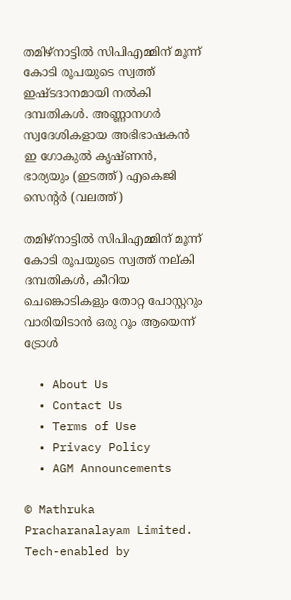തമിഴ്നാട്ടില്‍ സിപിഎമ്മിന് മൂന്ന് കോടി രൂപയുടെ സ്വത്ത് ഇഷ്ടദാനമായി നല്‍കി ദമ്പതികള്‍. അണ്ണാനഗര്‍ സ്വദേശികളായ അഭിഭാഷകന്‍ ഇ ഗോകുല്‍ കൃഷ്ണന്‍, ഭാര്യയും (ഇടത്ത്) എകെജി സെന്‍റര്‍ (വലത്ത്)

തമിഴ്നാട്ടില്‍ സിപിഎമ്മിന് മൂന്ന് കോടി രൂപയുടെ സ്വത്ത് നല‍്കി ദമ്പതികള്‍, കീറിയ ചെങ്കൊടികളും തോറ്റ പോസ്റ്ററും വാരിയിടാൻ ഒരു റൂം ആയെന്ന് ട്രോള്‍

  • About Us
  • Contact Us
  • Terms of Use
  • Privacy Policy
  • AGM Announcements

© Mathruka Pracharanalayam Limited.
Tech-enabled by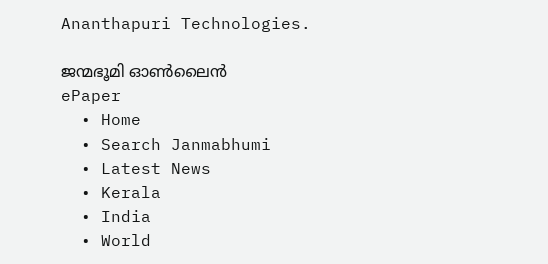Ananthapuri Technologies.

ജന്മഭൂമി ഓണ്‍ലൈന്‍
ePaper
  • Home
  • Search Janmabhumi
  • Latest News
  • Kerala
  • India
  • World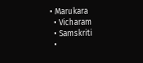• Marukara
  • Vicharam
  • Samskriti
  •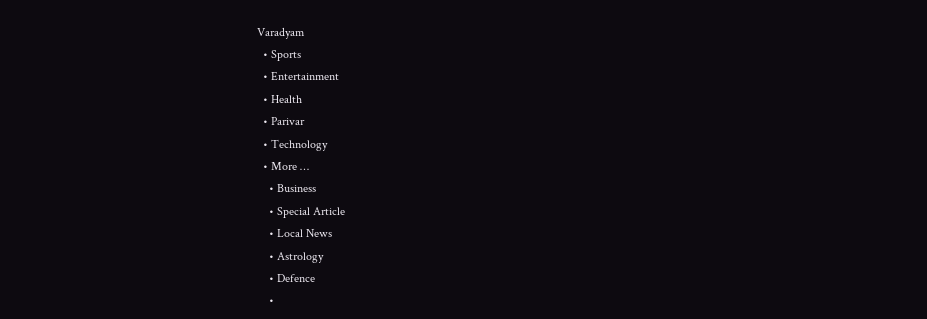Varadyam
  • Sports
  • Entertainment
  • Health
  • Parivar
  • Technology
  • More …
    • Business
    • Special Article
    • Local News
    • Astrology
    • Defence
    •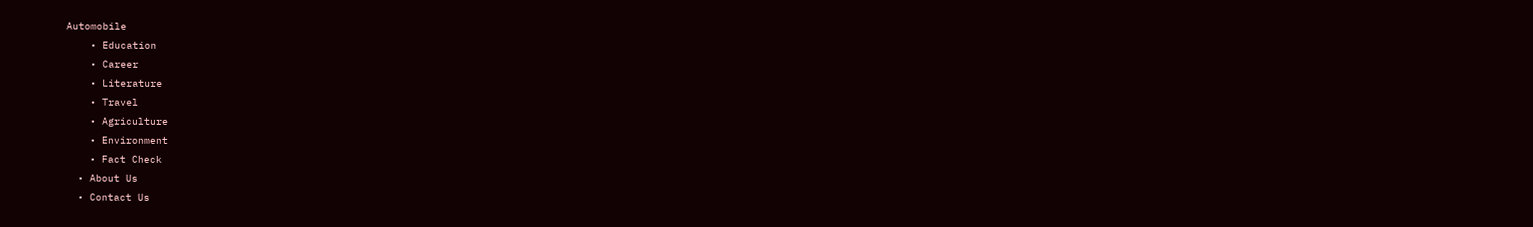Automobile
    • Education
    • Career
    • Literature
    • Travel
    • Agriculture
    • Environment
    • Fact Check
  • About Us
  • Contact Us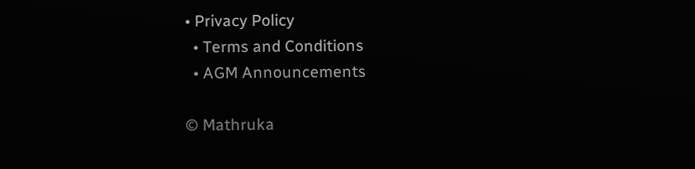• Privacy Policy
  • Terms and Conditions
  • AGM Announcements

© Mathruka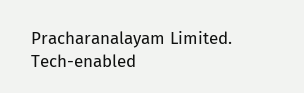Pracharanalayam Limited.
Tech-enabled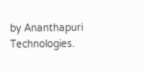by Ananthapuri Technologies.